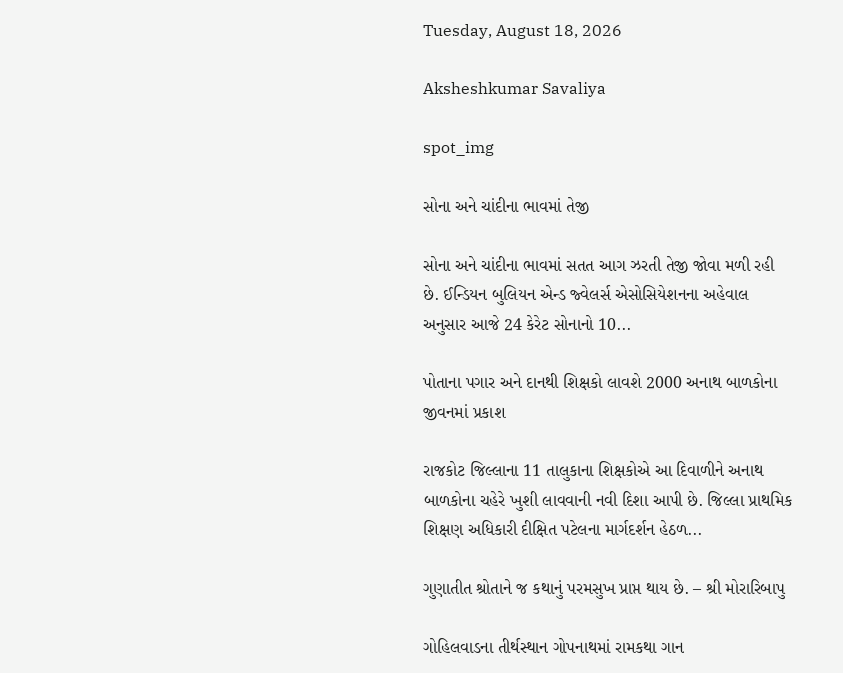Tuesday, August 18, 2026

Aksheshkumar Savaliya

spot_img

સોના અને ચાંદીના ભાવમાં તેજી

સોના અને ચાંદીના ભાવમાં સતત આગ ઝરતી તેજી જોવા મળી રહી છે. ઈન્ડિયન બુલિયન એન્ડ જ્વેલર્સ એસોસિયેશનના અહેવાલ અનુસાર આજે 24 કેરેટ સોનાનો 10...

પોતાના પગાર અને દાનથી શિક્ષકો લાવશે 2000 અનાથ બાળકોના જીવનમાં પ્રકાશ

રાજકોટ જિલ્લાના 11 તાલુકાના શિક્ષકોએ આ દિવાળીને અનાથ બાળકોના ચહેરે ખુશી લાવવાની નવી દિશા આપી છે. જિલ્લા પ્રાથમિક શિક્ષણ અધિકારી દીક્ષિત પટેલના માર્ગદર્શન હેઠળ...

ગુણાતીત શ્રોતાને જ કથાનું પરમસુખ પ્રાપ્ત થાય છે. – શ્રી મોરારિબાપુ

ગોહિલવાડના તીર્થસ્થાન ગોપનાથમાં રામકથા ગાન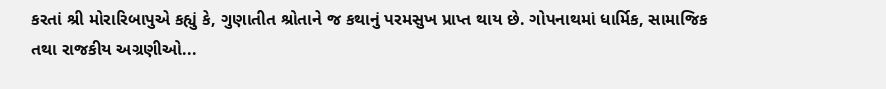કરતાં શ્રી મોરારિબાપુએ કહ્યું કે, ગુણાતીત શ્રોતાને જ કથાનું પરમસુખ પ્રાપ્ત થાય છે. ગોપનાથમાં ધાર્મિક, સામાજિક તથા રાજકીય અગ્રણીઓ...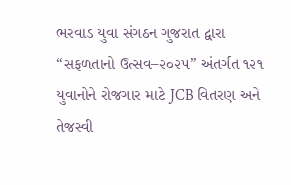ભરવાડ યુવા સંગઠન ગુજરાત દ્વારા “સફળતાનો ઉત્સવ–૨૦૨૫” અંતર્ગત ૧૨૧ યુવાનોને રોજગાર માટે JCB વિતરણ અને તેજસ્વી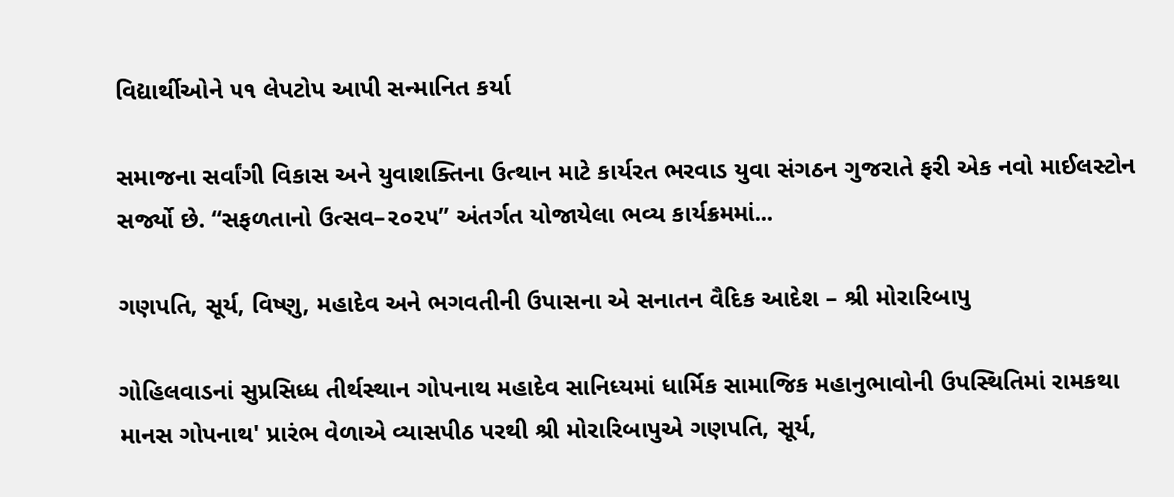વિદ્યાર્થીઓને ૫૧ લેપટોપ આપી સન્માનિત કર્યા

સમાજના સર્વાંગી વિકાસ અને યુવાશક્તિના ઉત્થાન માટે કાર્યરત ભરવાડ યુવા સંગઠન ગુજરાતે ફરી એક નવો માઈલસ્ટોન સર્જ્યો છે. “સફળતાનો ઉત્સવ–૨૦૨૫” અંતર્ગત યોજાયેલા ભવ્ય કાર્યક્રમમાં...

ગણપતિ, સૂર્ય, વિષ્ણુ, મહાદેવ અને ભગવતીની ઉપાસના એ સનાતન વૈદિક આદેશ – શ્રી મોરારિબાપુ

ગોહિલવાડનાં સુપ્રસિધ્ધ તીર્થસ્થાન ગોપનાથ મહાદેવ સાનિધ્યમાં ધાર્મિક સામાજિક મહાનુભાવોની ઉપસ્થિતિમાં રામકથા માનસ ગોપનાથ' પ્રારંભ વેળાએ વ્યાસપીઠ પરથી શ્રી મોરારિબાપુએ ગણપતિ, સૂર્ય,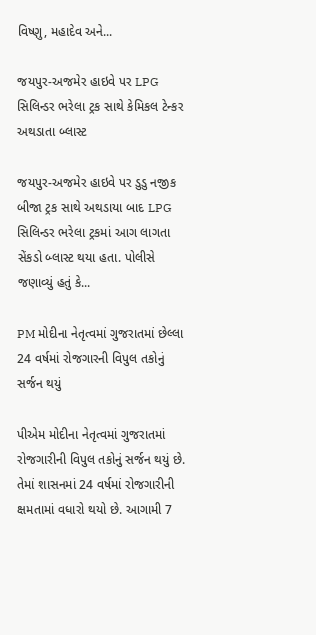વિષ્ણુ, મહાદેવ અને...

જયપુર-અજમેર હાઇવે પર LPG સિલિન્ડર ભરેલા ટ્રક સાથે કેમિકલ ટેન્કર અથડાતા બ્લાસ્ટ

જયપુર-અજમેર હાઇવે પર ડુડુ નજીક બીજા ટ્રક સાથે અથડાયા બાદ LPG સિલિન્ડર ભરેલા ટ્રકમાં આગ લાગતા સેંકડો બ્લાસ્ટ થયા હતા. પોલીસે જણાવ્યું હતું કે...

PM મોદીના નેતૃત્વમાં ગુજરાતમાં છેલ્લા 24 વર્ષમાં રોજગારની વિપુલ તકોનું સર્જન થયું

પીએમ મોદીના નેતૃત્વમાં ગુજરાતમાં રોજગારીની વિપુલ તકોનું સર્જન થયું છે. તેમાં શાસનમાં 24 વર્ષમાં રોજગારીની ક્ષમતામાં વધારો થયો છે. આગામી 7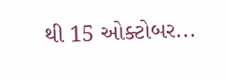થી 15 ઓક્ટોબર...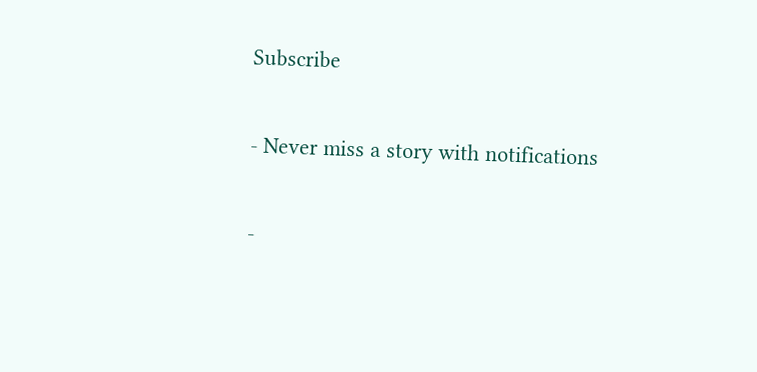Subscribe

- Never miss a story with notifications

-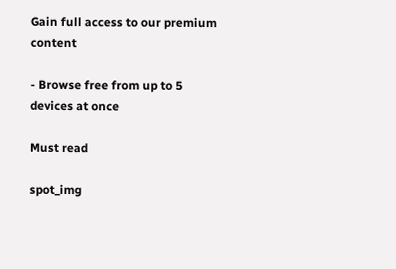Gain full access to our premium content

- Browse free from up to 5 devices at once

Must read

spot_img